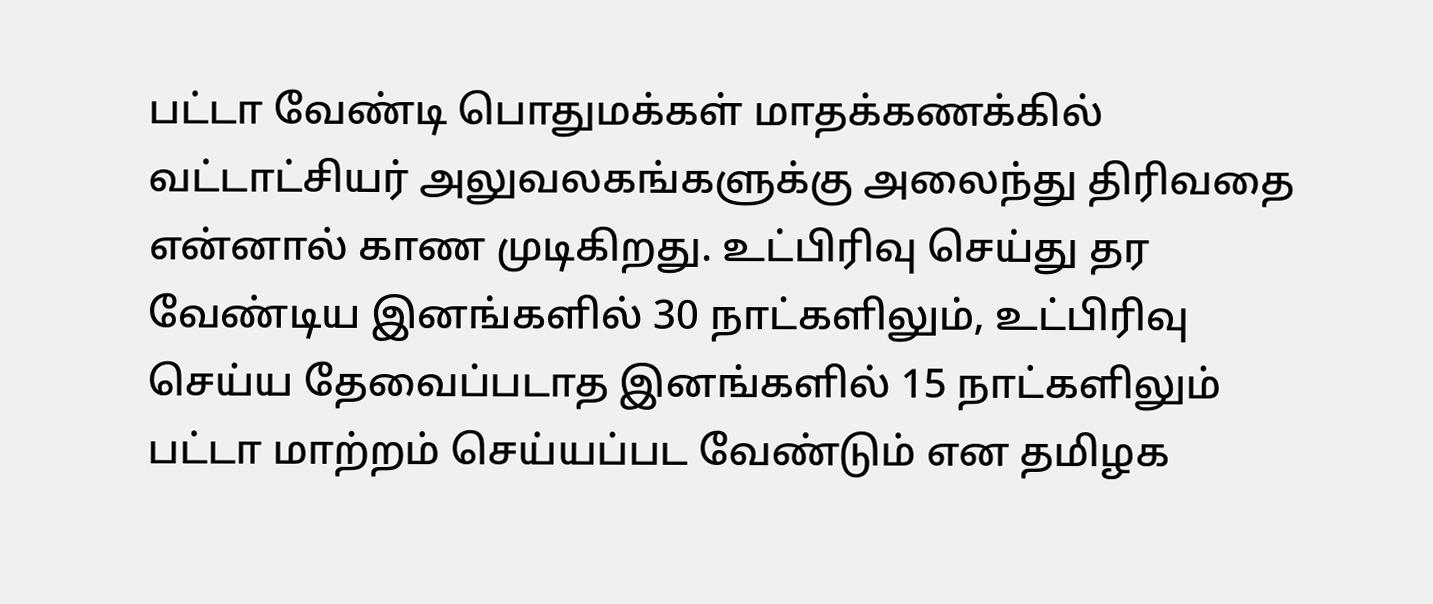பட்டா வேண்டி பொதுமக்கள் மாதக்கணக்கில் வட்டாட்சியர் அலுவலகங்களுக்கு அலைந்து திரிவதை என்னால் காண முடிகிறது. உட்பிரிவு செய்து தர வேண்டிய இனங்களில் 30 நாட்களிலும், உட்பிரிவு செய்ய தேவைப்படாத இனங்களில் 15 நாட்களிலும் பட்டா மாற்றம் செய்யப்பட வேண்டும் என தமிழக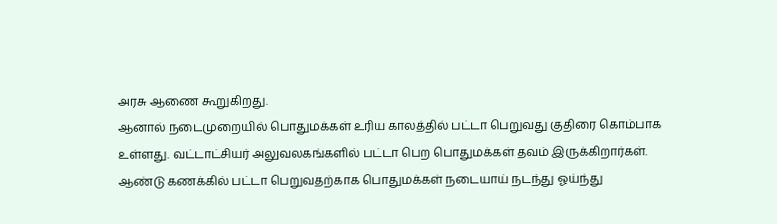அரசு ஆணை கூறுகிறது.
ஆனால் நடைமுறையில் பொதுமக்கள் உரிய காலத்தில் பட்டா பெறுவது குதிரை கொம்பாக உள்ளது. வட்டாட்சியர் அலுவலகங்களில் பட்டா பெற பொதுமக்கள் தவம் இருக்கிறார்கள். ஆண்டு கணக்கில் பட்டா பெறுவதற்காக பொதுமக்கள் நடையாய் நடந்து ஓய்ந்து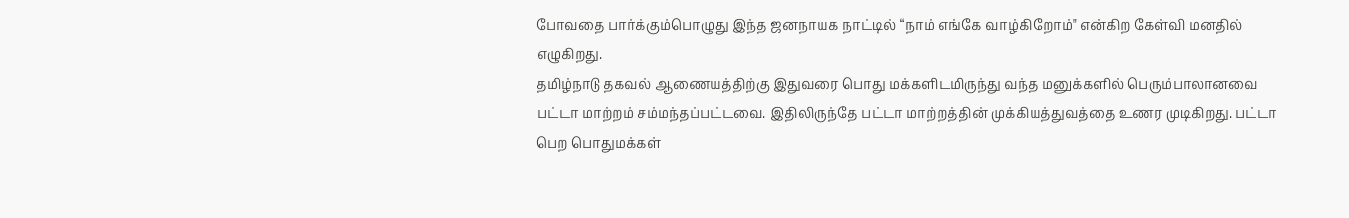போவதை பார்க்கும்பொழுது இந்த ஜனநாயக நாட்டில் “நாம் எங்கே வாழ்கிறோம்" என்கிற கேள்வி மனதில் எழுகிறது.
தமிழ்நாடு தகவல் ஆணையத்திற்கு இதுவரை பொது மக்களிடமிருந்து வந்த மனுக்களில் பெரும்பாலானவை பட்டா மாற்றம் சம்மந்தப்பட்டவை. இதிலிருந்தே பட்டா மாற்றத்தின் முக்கியத்துவத்தை உணர முடிகிறது. பட்டா பெற பொதுமக்கள்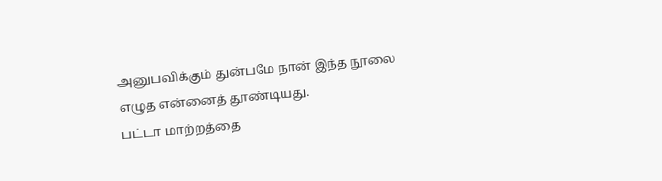அனுபவிக்கும் துன்பமே நான் இந்த நூலை எழுத என்னைத் தூண்டியது.
பட்டா மாற்றத்தை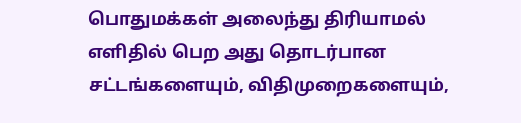பொதுமக்கள் அலைந்து திரியாமல் எளிதில் பெற அது தொடர்பான சட்டங்களையும், விதிமுறைகளையும்,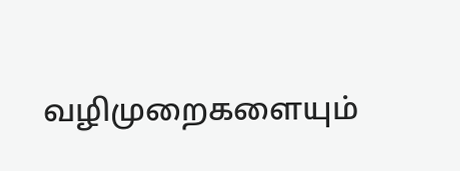வழிமுறைகளையும்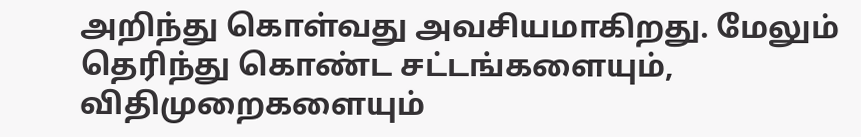அறிந்து கொள்வது அவசியமாகிறது. மேலும்
தெரிந்து கொண்ட சட்டங்களையும், விதிமுறைகளையும்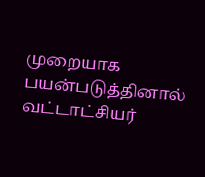முறையாக பயன்படுத்தினால் வட்டாட்சியர்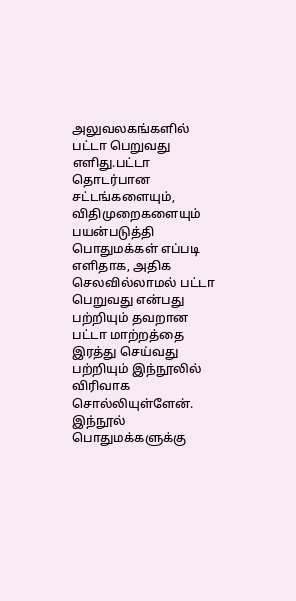அலுவலகங்களில் பட்டா பெறுவது எளிது.பட்டா தொடர்பான சட்டங்களையும், விதிமுறைகளையும் பயன்படுத்தி பொதுமக்கள் எப்படி எளிதாக, அதிக செலவில்லாமல் பட்டா பெறுவது என்பது பற்றியும் தவறான பட்டா மாற்றத்தை இரத்து செய்வது பற்றியும் இந்நூலில் விரிவாக சொல்லியுள்ளேன்.
இந்நூல் பொதுமக்களுக்கு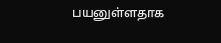பயனுள்ளதாக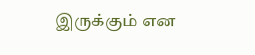இருக்கும் என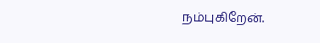நம்புகிறேன்.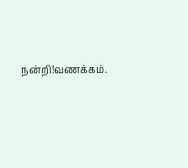நன்றி!வணக்கம்.